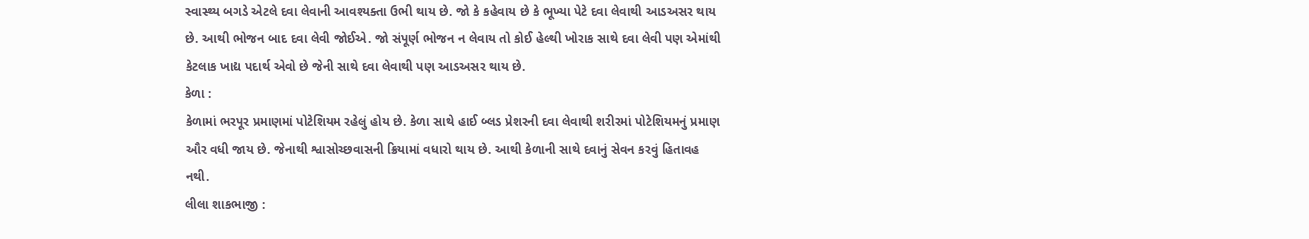સ્વાસ્થ્ય બગડે એટલે દવા લેવાની આવશ્યક્તા ઉભી થાય છે. જો કે કહેવાય છે કે ભૂખ્યા પેટે દવા લેવાથી આડઅસર થાય છે. આથી ભોજન બાદ દવા લેવી જોઈએ. જો સંપૂર્ણ ભોજન ન લેવાય તો કોઈ હેલ્થી ખોરાક સાથે દવા લેવી પણ એમાંથી કેટલાક ખાદ્ય પદાર્થ એવો છે જેની સાથે દવા લેવાથી પણ આડઅસર થાય છે.
કેળા :
કેળામાં ભરપૂર પ્રમાણમાં પોટેશિયમ રહેલું હોય છે. કેળા સાથે હાઈ બ્લડ પ્રેશરની દવા લેવાથી શરીરમાં પોટેશિયમનું પ્રમાણ ઔર વધી જાય છે. જેનાથી શ્વાસોચ્છવાસની ક્રિયામાં વધારો થાય છે. આથી કેળાની સાથે દવાનું સેવન કરવું હિતાવહ નથી.
લીલા શાકભાજી :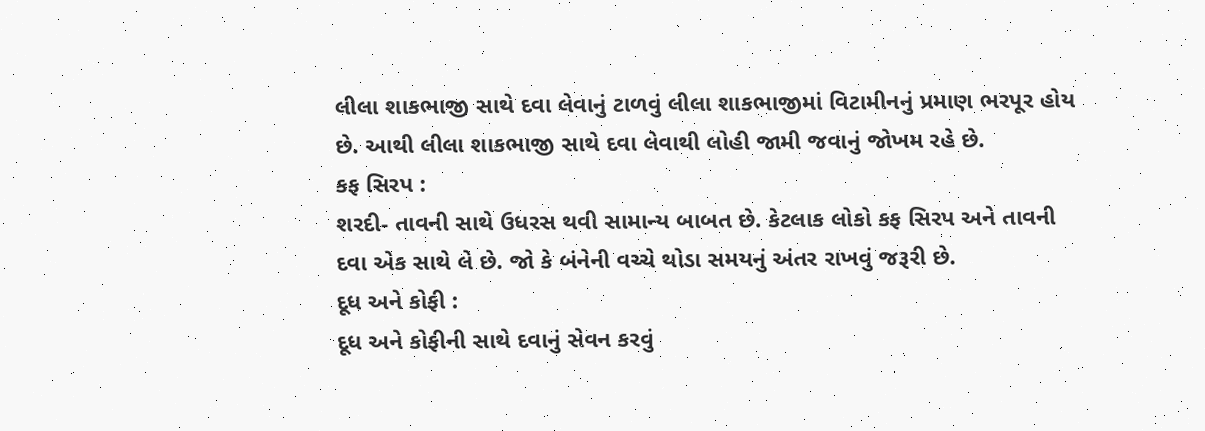લીલા શાકભાજી સાથે દવા લેવાનું ટાળવું લીલા શાકભાજીમાં વિટામીનનું પ્રમાણ ભરપૂર હોય છે. આથી લીલા શાકભાજી સાથે દવા લેવાથી લોહી જામી જવાનું જોખમ રહે છે.
કફ સિરપ :
શરદી- તાવની સાથે ઉધરસ થવી સામાન્ય બાબત છે. કેટલાક લોકો કફ સિરપ અને તાવની દવા એક સાથે લે છે. જો કે બંનેની વચ્ચે થોડા સમયનું અંતર રાખવું જરૂરી છે.
દૂધ અને કોફી :
દૂધ અને કોફીની સાથે દવાનું સેવન કરવું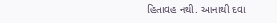હિતાવહ નથી. આનાથી દવા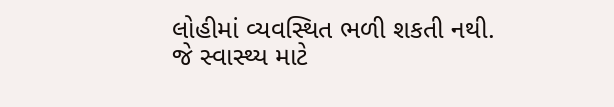લોહીમાં વ્યવસ્થિત ભળી શકતી નથી. જે સ્વાસ્થ્ય માટે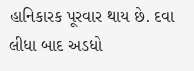હાનિકારક પૂરવાર થાય છે. દવા લીધા બાદ અડધો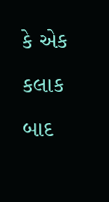કે એક કલાક બાદ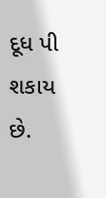દૂધ પી શકાય છે.